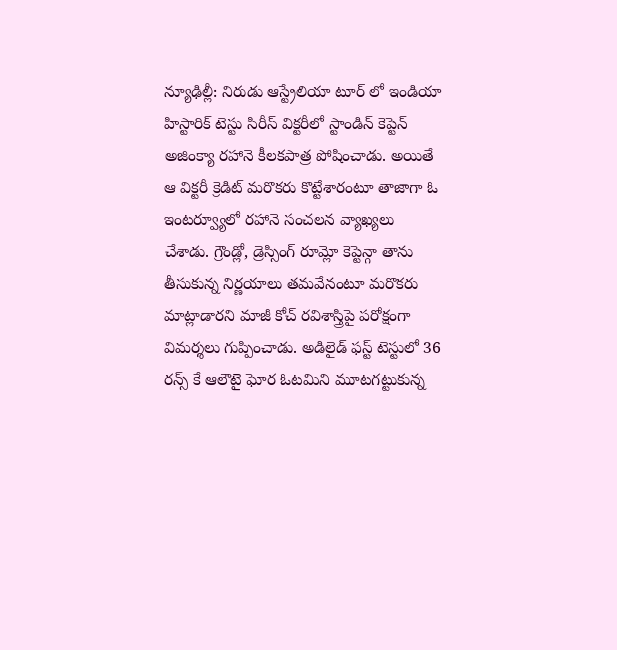న్యూఢిల్లీ: నిరుడు ఆస్ట్రేలియా టూర్ లో ఇండియా హిస్టారిక్ టెస్టు సిరీస్ విక్టరీలో స్టాండిన్ కెప్టెన్ అజింక్యా రహానె కీలకపాత్ర పోషించాడు. అయితే ఆ విక్టరీ క్రెడిట్ మరొకరు కొట్టేశారంటూ తాజాగా ఓ ఇంటర్వ్యూలో రహానె సంచలన వ్యాఖ్యలు చేశాడు. గ్రౌండ్లో, డ్రెస్సింగ్ రూమ్లో కెప్టెన్గా తాను తీసుకున్న నిర్ణయాలు తమవేనంటూ మరొకరు మాట్లాడారని మాజీ కోచ్ రవిశాస్త్రిపై పరోక్షంగా విమర్శలు గుప్పించాడు. అడిలైడ్ ఫస్ట్ టెస్టులో 36 రన్స్ కే ఆలౌటై ఘోర ఓటమిని మూటగట్టుకున్న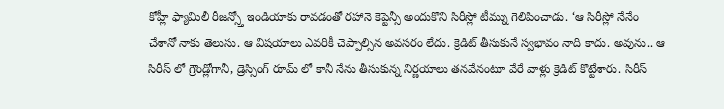కోహ్లీ ఫ్యామిలీ రీజన్స్తో ఇండియాకు రావడంతో రహానె కెప్టెన్సీ అందుకొని సిరీస్లో టీమ్ను గెలిపించాడు. ‘ఆ సిరీస్లో నేనేం చేశానో నాకు తెలుసు. ఆ విషయాలు ఎవరికీ చెప్పాల్సిన అవసరం లేదు. క్రెడిట్ తీసుకునే స్వభావం నాది కాదు. అవును.. ఆ సిరీస్ లో గ్రౌండ్లోగానీ, డ్రెస్సింగ్ రూమ్ లో కానీ నేను తీసుకున్న నిర్ణయాలు తనవేనంటూ వేరే వాళ్లు క్రెడిట్ కొట్టేశారు. సిరీస్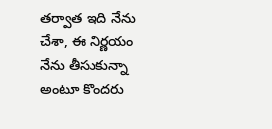తర్వాత ఇది నేను చేశా, ఈ నిర్ణయం నేను తీసుకున్నా అంటూ కొందరు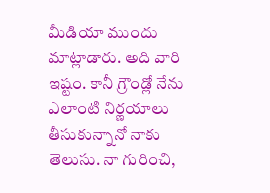మీడియా ముందు మాట్లాడారు. అది వారి ఇష్టం. కానీ గ్రౌండ్లో నేను ఎలాంటి నిర్ణయాలు తీసుకున్నానో నాకు తెలుసు. నా గురించి,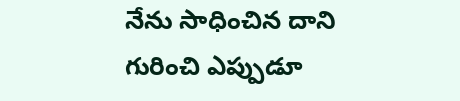నేను సాధించిన దాని గురించి ఎప్పుడూ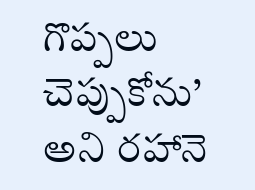గొప్పలు చెప్పుకోను’ అని రహానె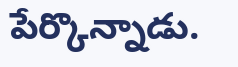పేర్కొన్నాడు.